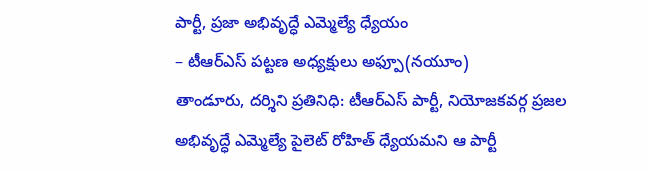పార్టీ, ప్రజా అభివృద్ధే ఎమ్మెల్యే ధ్యేయం
– టీఆర్ఎస్ పట్టణ అధ్యక్షులు అఫ్పూ(నయూం)
తాండూరు, దర్శిని ప్రతినిధి: టీఆర్ఎస్ పార్టీ, నియోజకవర్గ ప్రజల అభివృద్ధే ఎమ్మెల్యే పైలెట్ రోహిత్ ధ్యేయమని ఆ పార్టీ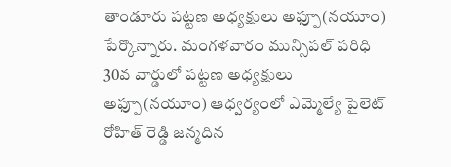తాండూరు పట్టణ అధ్యక్షులు అఫ్పూ(నయూం) పేర్కొన్నారు. మంగళవారం మున్సిపల్ పరిధి 30వ వార్డులో పట్టణ అధ్యక్షులు అఫ్పూ(నయూం) ఆధ్వర్యంలో ఎమ్మెల్యే పైలెట్ రోహిత్ రెడ్డి జన్మదిన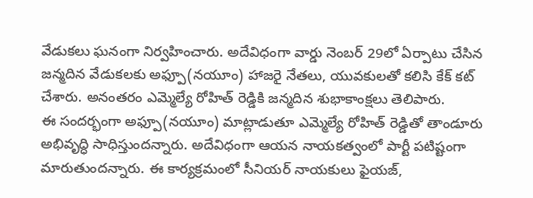వేడుకలు ఘనంగా నిర్వహించారు. అదేవిధంగా వార్డు నెంబర్ 29లో ఏర్పాటు చేసిన జన్మదిన వేడుకలకు అఫ్పూ(నయూం) హాజరై నేతలు, యువకులతో కలిసి కేక్ కట్ చేశారు. అనంతరం ఎమ్మెల్యే రోహిత్ రెడ్డికి జన్మదిన శుభాకాంక్షలు తెలిపారు.
ఈ సందర్భంగా అఫ్పూ(నయూం) మాట్లాడుతూ ఎమ్మెల్యే రోహిత్ రెడ్డితో తాండూరు అభివృద్ధి సాధిస్తుందన్నారు. అదేవిధంగా ఆయన నాయకత్వంలో పార్టీ పటిష్టంగా మారుతుందన్నారు. ఈ కార్యక్రమంలో సీనియర్ నాయకులు ఫైయజ్,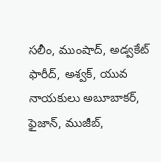సలీం, ముంషాద్, అడ్వకేట్ ఫారీద్, అశ్వక్, యువ నాయకులు అబూబాకర్, ఫైజాన్, ముజీబ్,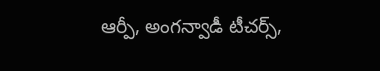ఆర్పీ, అంగన్వాడీ టీచర్స్,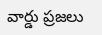వార్డు ప్రజలు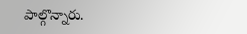పాల్గొన్నారు.